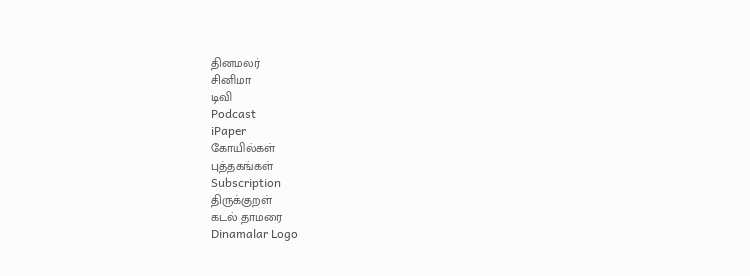தினமலர்
சினிமா
டிவி
Podcast
iPaper
கோயில்கள்
புத்தகங்கள்
Subscription
திருக்குறள்
கடல் தாமரை
Dinamalar Logo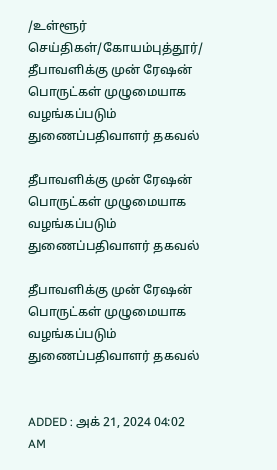/உள்ளூர் செய்திகள்/கோயம்புத்தூர்/ தீபாவளிக்கு முன் ரேஷன் பொருட்கள் முழுமையாக வழங்கப்படும் துணைப்பதிவாளர் தகவல்

தீபாவளிக்கு முன் ரேஷன் பொருட்கள் முழுமையாக வழங்கப்படும் துணைப்பதிவாளர் தகவல்

தீபாவளிக்கு முன் ரேஷன் பொருட்கள் முழுமையாக வழங்கப்படும் துணைப்பதிவாளர் தகவல்


ADDED : அக் 21, 2024 04:02 AM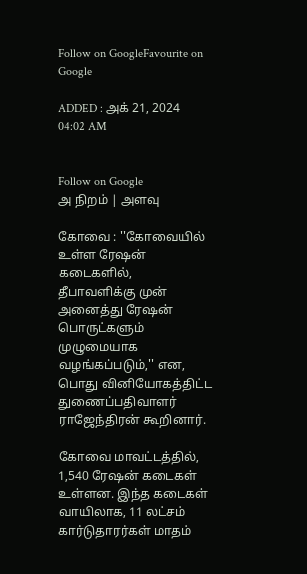Follow on GoogleFavourite on Google

ADDED : அக் 21, 2024 04:02 AM


Follow on Google
அ நிறம் | அளவு

கோவை : ''கோவையில் உள்ள ரேஷன் கடைகளில், தீபாவளிக்கு முன் அனைத்து ரேஷன் பொருட்களும் முழுமையாக வழங்கப்படும்,'' என, பொது வினியோகத்திட்ட துணைப்பதிவாளர் ராஜேந்திரன் கூறினார்.

கோவை மாவட்டத்தில், 1,540 ரேஷன் கடைகள் உள்ளன. இந்த கடைகள் வாயிலாக, 11 லட்சம் கார்டுதாரர்கள் மாதம்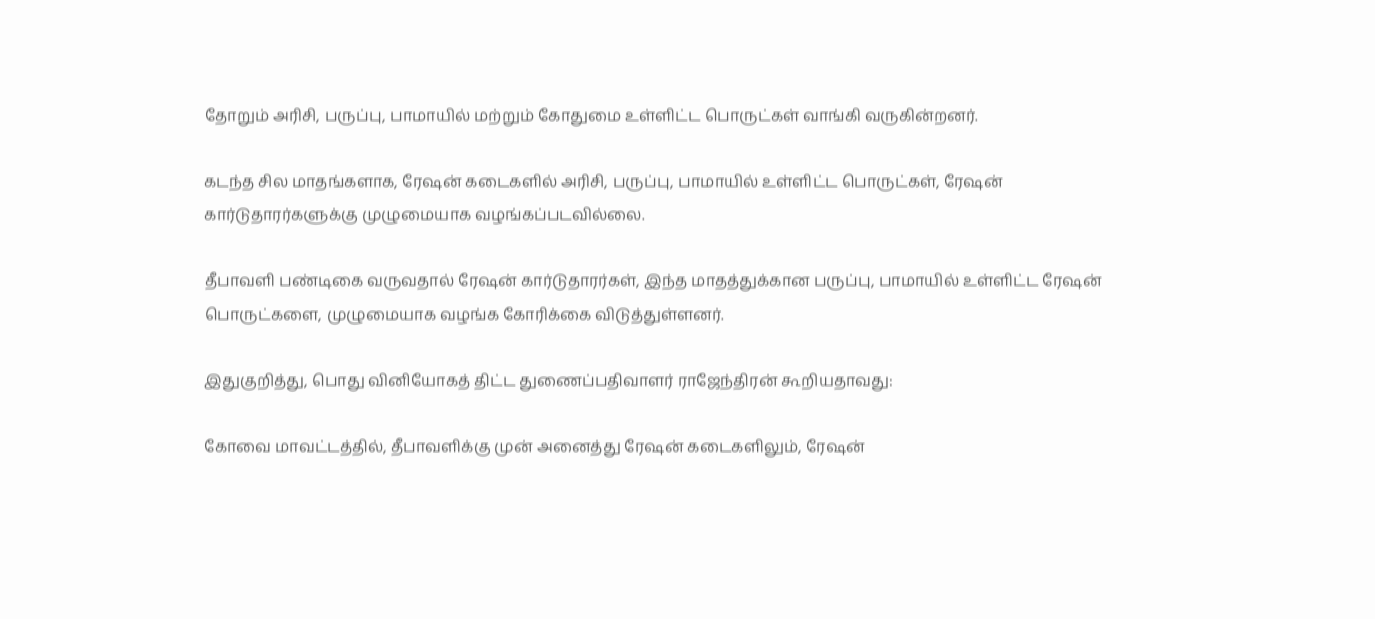தோறும் அரிசி, பருப்பு, பாமாயில் மற்றும் கோதுமை உள்ளிட்ட பொருட்கள் வாங்கி வருகின்றனர்.

கடந்த சில மாதங்களாக, ரேஷன் கடைகளில் அரிசி, பருப்பு, பாமாயில் உள்ளிட்ட பொருட்கள், ரேஷன் கார்டுதாரர்களுக்கு முழுமையாக வழங்கப்படவில்லை.

தீபாவளி பண்டிகை வருவதால் ரேஷன் கார்டுதாரர்கள், இந்த மாதத்துக்கான பருப்பு, பாமாயில் உள்ளிட்ட ரேஷன் பொருட்களை, முழுமையாக வழங்க கோரிக்கை விடுத்துள்ளனர்.

இதுகுறித்து, பொது வினியோகத் திட்ட துணைப்பதிவாளர் ராஜேந்திரன் கூறியதாவது:

கோவை மாவட்டத்தில், தீபாவளிக்கு முன் அனைத்து ரேஷன் கடைகளிலும், ரேஷன்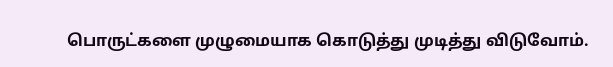பொருட்களை முழுமையாக கொடுத்து முடித்து விடுவோம்.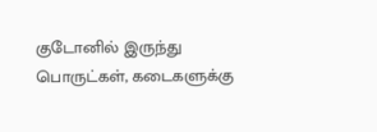குடோனில் இருந்து பொருட்கள், கடைகளுக்கு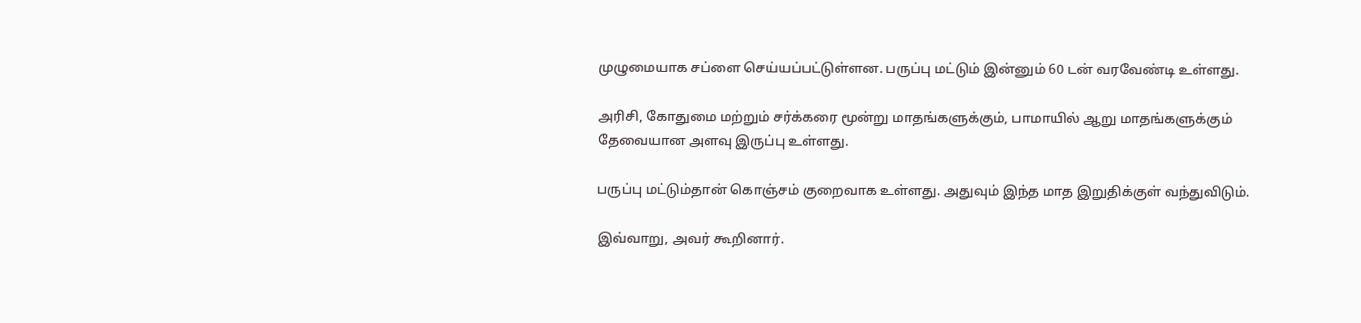முழுமையாக சப்ளை செய்யப்பட்டுள்ளன. பருப்பு மட்டும் இன்னும் 60 டன் வரவேண்டி உள்ளது.

அரிசி, கோதுமை மற்றும் சர்க்கரை மூன்று மாதங்களுக்கும், பாமாயில் ஆறு மாதங்களுக்கும் தேவையான அளவு இருப்பு உள்ளது.

பருப்பு மட்டும்தான் கொஞ்சம் குறைவாக உள்ளது. அதுவும் இந்த மாத இறுதிக்குள் வந்துவிடும்.

இவ்வாறு, அவர் கூறினார்.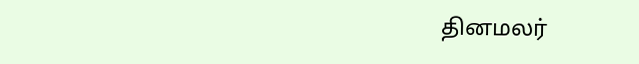தினமலர்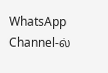WhatsApp Channel-ல்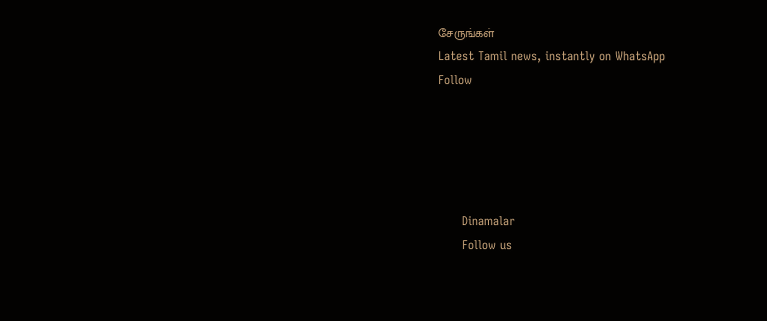சேருங்கள்
Latest Tamil news, instantly on WhatsApp
Follow





      Dinamalar
      Follow us